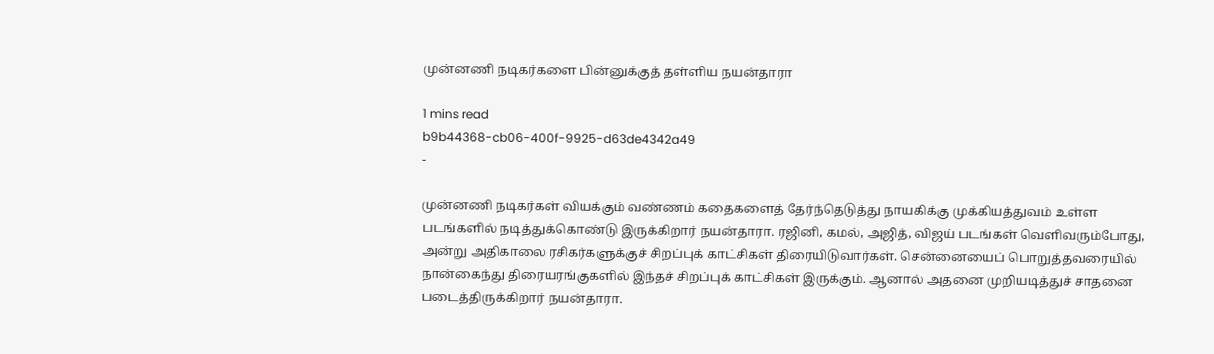முன்னணி நடிகர்களை பின்னுக்குத் தள்ளிய நயன்தாரா

1 mins read
b9b44368-cb06-400f-9925-d63de4342a49
-

முன்னணி நடிகர்கள் வியக்கும் வண்ணம் கதைகளைத் தேர்ந்தெடுத்து நாயகிக்கு முக்கியத்துவம் உள்ள படங்களில் நடித்துக்கொண்டு இருக்கிறார் நயன்தாரா. ரஜினி, கமல், அஜித், விஜய் படங்கள் வெளிவரும்போது, அன்று அதிகாலை ரசிகர்களுக்குச் சிறப்புக் காட்சிகள் திரையிடுவார்கள். சென்னையைப் பொறுத்தவரையில் நான்கைந்து திரையரங்குகளில் இந்தச் சிறப்புக் காட்சிகள் இருக்கும். ஆனால் அதனை முறியடித்துச் சாதனை படைத்திருக்கிறார் நயன்தாரா.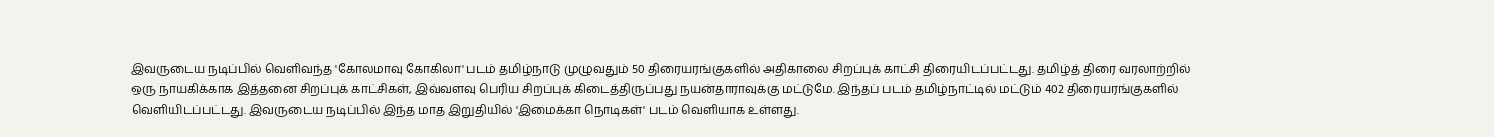இவருடைய நடிப்பில் வெளிவந்த 'கோலமாவு கோகிலா' படம் தமிழ்நாடு முழுவதும் 50 திரையரங்குகளில் அதிகாலை சிறப்புக் காட்சி திரையிடப்பட்டது. தமிழ்த் திரை வரலாற்றில் ஒரு நாயகிக்காக இத்தனை சிறப்புக் காட்சிகள், இவ்வளவு பெரிய சிறப்புக் கிடைத்திருப்பது நயன்தாராவுக்கு மட்டுமே. இந்தப் படம் தமிழ்நாட்டில் மட்டும் 402 திரையரங்குகளில் வெளியிடப்பட்டது. இவருடைய நடிப்பில் இந்த மாத இறுதியில் 'இமைக்கா நொடிகள்' படம் வெளியாக உள்ளது.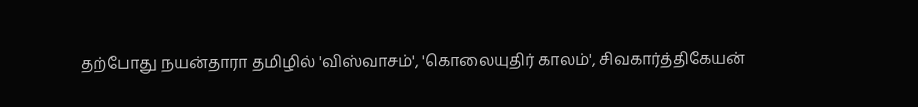தற்போது நயன்தாரா தமிழில் 'விஸ்வாசம்', 'கொலையுதிர் காலம்', சிவகார்த்திகேயன்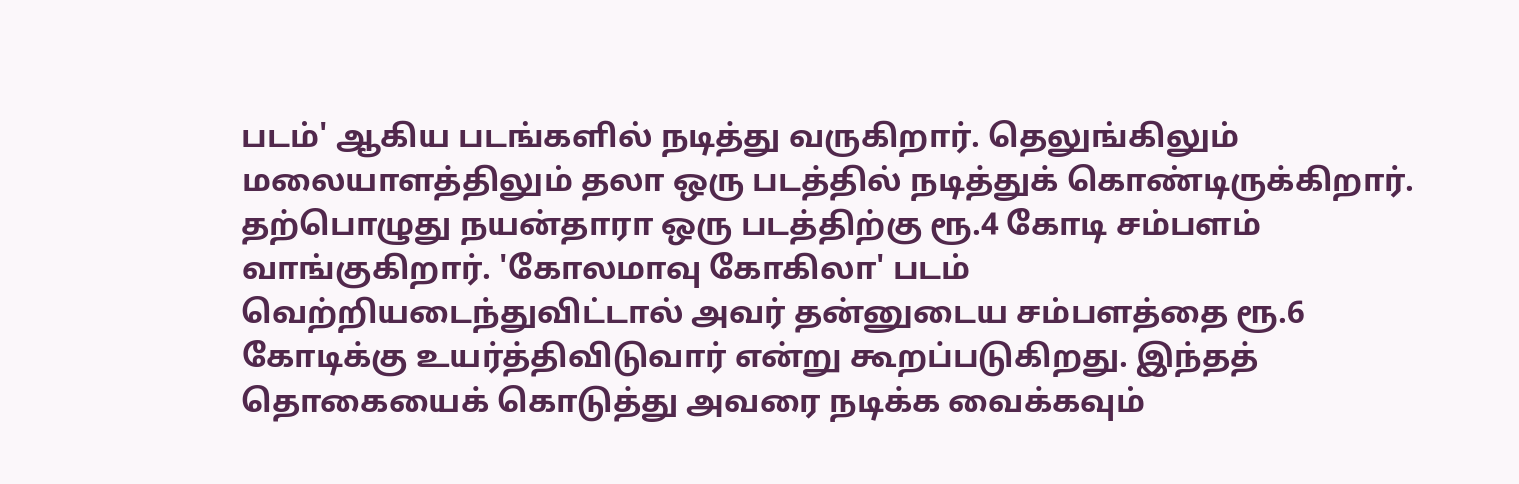படம்' ஆகிய படங்களில் நடித்து வருகிறார். தெலுங்கிலும் மலையாளத்திலும் தலா ஒரு படத்தில் நடித்துக் கொண்டிருக்கிறார். தற்பொழுது நயன்தாரா ஒரு படத்திற்கு ரூ.4 கோடி சம்பளம் வாங்குகிறார். 'கோலமாவு கோகிலா' படம் வெற்றியடைந்துவிட்டால் அவர் தன்னுடைய சம்பளத்தை ரூ.6 கோடிக்கு உயர்த்திவிடுவார் என்று கூறப்படுகிறது. இந்தத் தொகையைக் கொடுத்து அவரை நடிக்க வைக்கவும்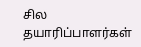சில தயாரிப்பாளர்கள்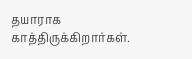தயாராக காத்திருக்கிறார்கள்.